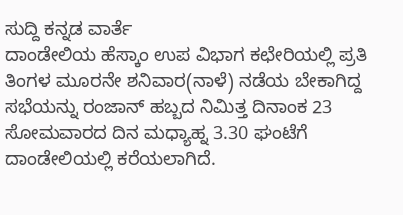ಸುದ್ದಿ ಕನ್ನಡ ವಾರ್ತೆ
ದಾಂಡೇಲಿಯ ಹೆಸ್ಕಾಂ ಉಪ ವಿಭಾಗ ಕಛೇರಿಯಲ್ಲಿ ಪ್ರತಿ ತಿಂಗಳ ಮೂರನೇ ಶನಿವಾರ(ನಾಳೆ) ನಡೆಯ ಬೇಕಾಗಿದ್ದ ಸಭೆಯನ್ನು ರಂಜಾನ್ ಹಬ್ಬದ ನಿಮಿತ್ತ ದಿನಾಂಕ 23 ಸೋಮವಾರದ ದಿನ ಮಧ್ಯಾಹ್ನ 3.30 ಘಂಟೆಗೆ ದಾಂಡೇಲಿಯಲ್ಲಿ ಕರೆಯಲಾಗಿದೆ.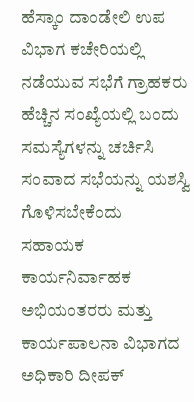ಹೆಸ್ಕಾಂ ದಾಂಡೇಲಿ ಉಪ ವಿಭಾಗ ಕಚೇರಿಯಲ್ಲಿ ನಡೆಯುವ ಸಭೆಗೆ ಗ್ರಾಹಕರು ಹೆಚ್ಚಿನ ಸಂಖ್ಯೆಯಲ್ಲಿ ಬಂದು ಸಮಸ್ಯೆಗಳನ್ನು ಚರ್ಚಿಸಿ ಸಂವಾದ ಸಭೆಯನ್ನು ಯಶಸ್ವಿ ಗೊಳಿಸಬೇಕೆಂದು ಸಹಾಯಕ ಕಾರ್ಯನಿರ್ವಾಹಕ ಅಭಿಯಂತರರು ಮತ್ತು ಕಾರ್ಯಪಾಲನಾ ವಿಭಾಗದ ಅಧಿಕಾರಿ ದೀಪಕ್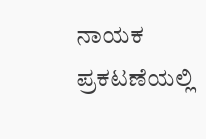ನಾಯಕ ಪ್ರಕಟಣೆಯಲ್ಲಿ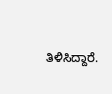ತಿಳಿಸಿದ್ದಾರೆ.